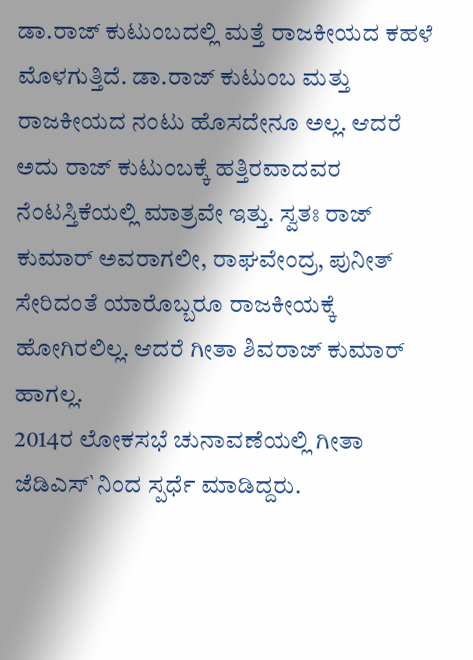ಡಾ.ರಾಜ್ ಕುಟುಂಬದಲ್ಲಿ ಮತ್ತೆ ರಾಜಕೀಯದ ಕಹಳೆ ಮೊಳಗುತ್ತಿದೆ. ಡಾ.ರಾಜ್ ಕುಟುಂಬ ಮತ್ತು ರಾಜಕೀಯದ ನಂಟು ಹೊಸದೇನೂ ಅಲ್ಲ. ಆದರೆ ಅದು ರಾಜ್ ಕುಟುಂಬಕ್ಕೆ ಹತ್ತಿರವಾದವರ ನೆಂಟಸ್ತಿಕೆಯಲ್ಲಿ ಮಾತ್ರವೇ ಇತ್ತು. ಸ್ವತಃ ರಾಜ್ ಕುಮಾರ್ ಅವರಾಗಲೀ, ರಾಘವೇಂದ್ರ, ಪುನೀತ್ ಸೇರಿದಂತೆ ಯಾರೊಬ್ಬರೂ ರಾಜಕೀಯಕ್ಕೆ ಹೋಗಿರಲಿಲ್ಲ. ಆದರೆ ಗೀತಾ ಶಿವರಾಜ್ ಕುಮಾರ್ ಹಾಗಲ್ಲ.
2014ರ ಲೋಕಸಭೆ ಚುನಾವಣೆಯಲ್ಲಿ ಗೀತಾ ಜೆಡಿಎಸ್`ನಿಂದ ಸ್ಪರ್ಧೆ ಮಾಡಿದ್ದರು.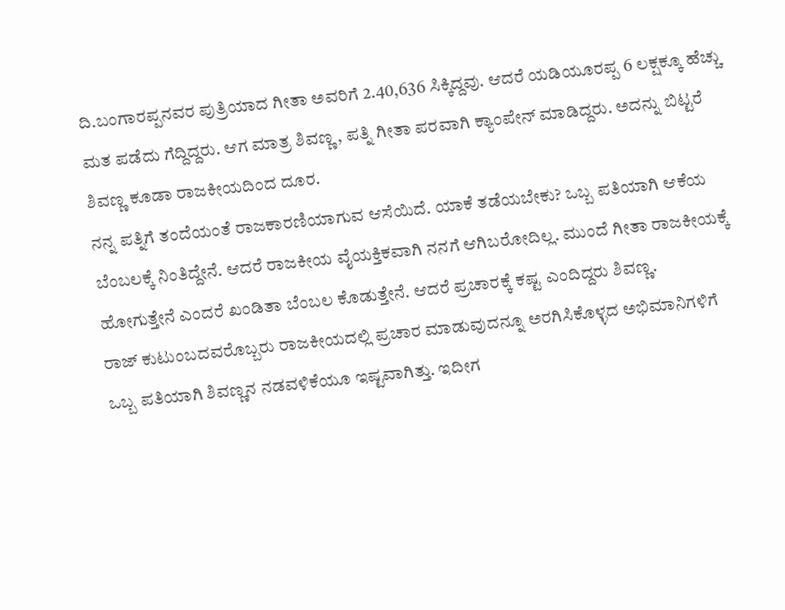ದಿ.ಬಂಗಾರಪ್ಪನವರ ಪುತ್ರಿಯಾದ ಗೀತಾ ಅವರಿಗೆ 2.40,636 ಸಿಕ್ಕಿದ್ದವು. ಆದರೆ ಯಡಿಯೂರಪ್ಪ 6 ಲಕ್ಷಕ್ಕೂ ಹೆಚ್ಚು ಮತ ಪಡೆದು ಗೆದ್ದಿದ್ದರು. ಆಗ ಮಾತ್ರ ಶಿವಣ್ಣ, ಪತ್ನಿ ಗೀತಾ ಪರವಾಗಿ ಕ್ಯಾಂಪೇನ್ ಮಾಡಿದ್ದರು. ಅದನ್ನು ಬಿಟ್ಟರೆ ಶಿವಣ್ಣ ಕೂಡಾ ರಾಜಕೀಯದಿಂದ ದೂರ.
ನನ್ನ ಪತ್ನಿಗೆ ತಂದೆಯಂತೆ ರಾಜಕಾರಣಿಯಾಗುವ ಆಸೆಯಿದೆ. ಯಾಕೆ ತಡೆಯಬೇಕು? ಒಬ್ಬ ಪತಿಯಾಗಿ ಆಕೆಯ ಬೆಂಬಲಕ್ಕೆ ನಿಂತಿದ್ದೇನೆ. ಆದರೆ ರಾಜಕೀಯ ವೈಯಕ್ತಿಕವಾಗಿ ನನಗೆ ಆಗಿಬರೋದಿಲ್ಲ. ಮುಂದೆ ಗೀತಾ ರಾಜಕೀಯಕ್ಕೆ ಹೋಗುತ್ತೇನೆ ಎಂದರೆ ಖಂಡಿತಾ ಬೆಂಬಲ ಕೊಡುತ್ತೇನೆ. ಆದರೆ ಪ್ರಚಾರಕ್ಕೆ ಕಷ್ಟ ಎಂದಿದ್ದರು ಶಿವಣ್ಣ.
ರಾಜ್ ಕುಟುಂಬದವರೊಬ್ಬರು ರಾಜಕೀಯದಲ್ಲಿ ಪ್ರಚಾರ ಮಾಡುವುದನ್ನೂ ಅರಗಿಸಿಕೊಳ್ಳದ ಅಭಿಮಾನಿಗಳಿಗೆ ಒಬ್ಬ ಪತಿಯಾಗಿ ಶಿವಣ್ಣನ ನಡವಳಿಕೆಯೂ ಇಷ್ಟವಾಗಿತ್ತು. ಇದೀಗ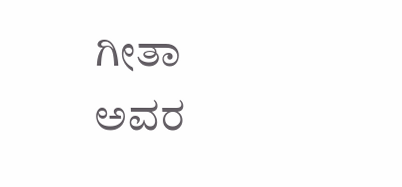ಗೀತಾ ಅವರ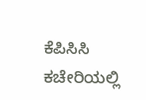ಕೆಪಿಸಿಸಿ ಕಚೇರಿಯಲ್ಲಿ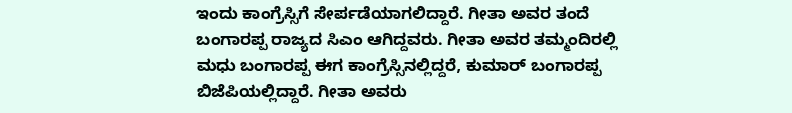ಇಂದು ಕಾಂಗ್ರೆಸ್ಸಿಗೆ ಸೇರ್ಪಡೆಯಾಗಲಿದ್ದಾರೆ. ಗೀತಾ ಅವರ ತಂದೆ ಬಂಗಾರಪ್ಪ ರಾಜ್ಯದ ಸಿಎಂ ಆಗಿದ್ದವರು. ಗೀತಾ ಅವರ ತಮ್ಮಂದಿರಲ್ಲಿ ಮಧು ಬಂಗಾರಪ್ಪ ಈಗ ಕಾಂಗ್ರೆಸ್ಸಿನಲ್ಲಿದ್ದರೆ, ಕುಮಾರ್ ಬಂಗಾರಪ್ಪ ಬಿಜೆಪಿಯಲ್ಲಿದ್ದಾರೆ. ಗೀತಾ ಅವರು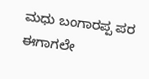ಮಧು ಬಂಗಾರಪ್ಪ ಪರ ಈಗಾಗಲೇ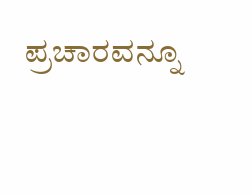ಪ್ರಚಾರವನ್ನೂ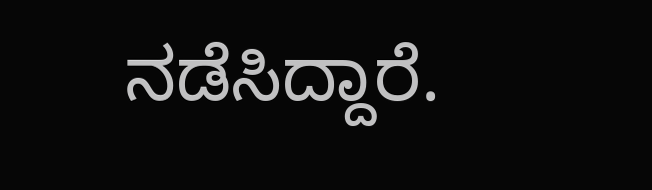ನಡೆಸಿದ್ದಾರೆ.